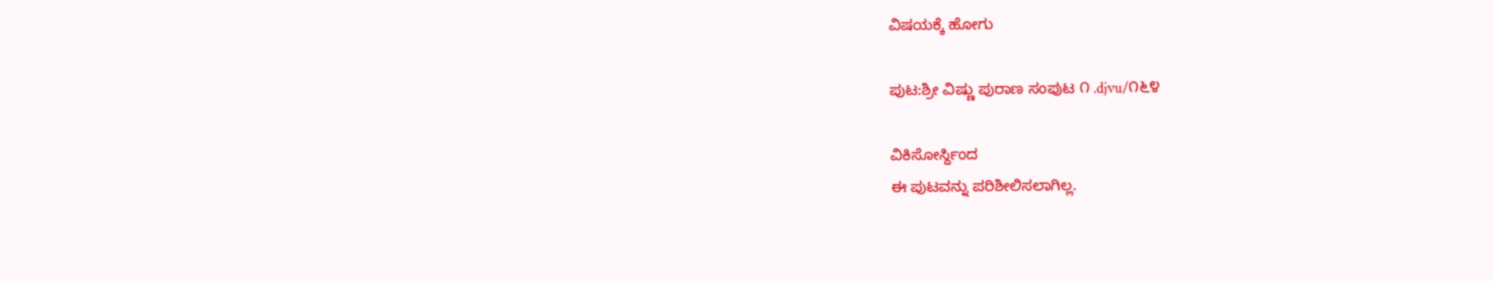ವಿಷಯಕ್ಕೆ ಹೋಗು

ಪುಟ:ಶ್ರೀ ವಿಷ್ಣು ಪುರಾಣ ಸಂಪುಟ ೧ .djvu/೧೬೪

ವಿಕಿಸೋರ್ಸ್ದಿಂದ
ಈ ಪುಟವನ್ನು ಪರಿಶೀಲಿಸಲಾಗಿಲ್ಲ.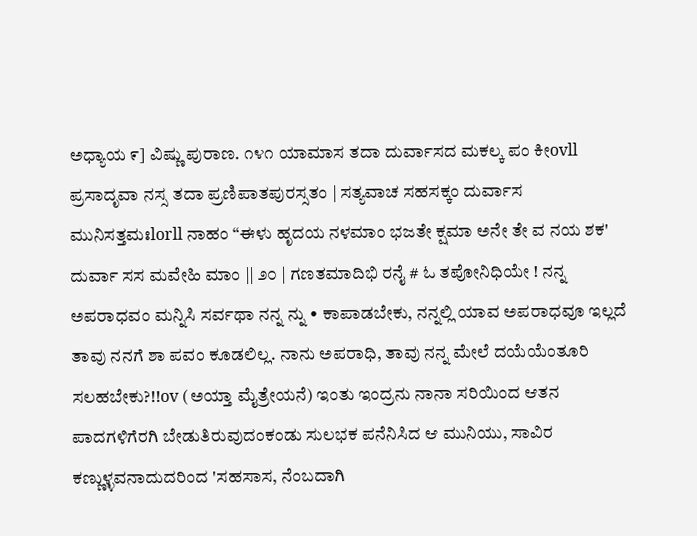ಅಧ್ಯಾಯ ೯] ವಿಷ್ಣು ಪುರಾಣ. ೧೪೧ ಯಾಮಾಸ ತದಾ ದುರ್ವಾಸದ ಮಕಲ್ಕ ಪಂ ಕೀovll ಪ್ರಸಾದೃವಾ ನಸ್ಸ ತದಾ ಪ್ರಣಿಪಾತಪುರಸ್ಸತಂ | ಸತ್ಯವಾಚ ಸಹಸಕ್ಕಂ ದುರ್ವಾಸ ಮುನಿಸತ್ತಮಃlorll ನಾಹಂ “ಈಳು ಹೃದಯ ನಳಮಾಂ ಭಜತೇ ಕ್ಷಮಾ ಅನೇ ತೇ ವ ನಯ ಶಕ' ದುರ್ವಾ ಸಸ ಮವೇಹಿ ಮಾಂ || ೨೦ | ಗಣತಮಾದಿಭಿ ರನೈ # ಓ ತಪೋನಿಧಿಯೇ ! ನನ್ನ ಅಪರಾಧವಂ ಮನ್ನಿಸಿ ಸರ್ವಥಾ ನನ್ನ ನ್ನು • ಕಾಪಾಡಬೇಕು, ನನ್ನಲ್ಲಿ ಯಾವ ಅಪರಾಧವೂ ಇಲ್ಲದೆ ತಾವು ನನಗೆ ಶಾ ಪವಂ ಕೂಡಲಿಲ್ಲ. ನಾನು ಅಪರಾಧಿ, ತಾವು ನನ್ನ ಮೇಲೆ ದಯೆಯೆಂತೂರಿ ಸಲಹಬೇಕು?!!ov (ಅಯ್ತಾ ಮೈತ್ರೇಯನೆ) ಇಂತು ಇಂದ್ರನು ನಾನಾ ಸರಿಯಿಂದ ಆತನ ಪಾದಗಳಿಗೆರಗಿ ಬೇಡುತಿರುವುದಂಕಂಡು ಸುಲಭಕ ಪನೆನಿಸಿದ ಆ ಮುನಿಯು, ಸಾವಿರ ಕಣ್ಣುಳ್ಳವನಾದುದರಿಂದ 'ಸಹಸಾಸ, ನೆಂಬದಾಗಿ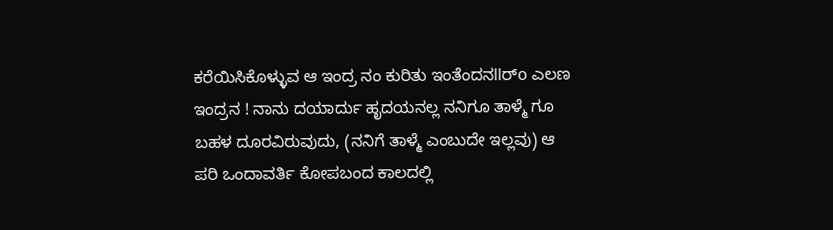ಕರೆಯಿಸಿಕೊಳ್ಳುವ ಆ ಇಂದ್ರ ನಂ ಕುರಿತು ಇಂತೆಂದನllರ್o ಎಲಣ ಇಂದ್ರನ ! ನಾನು ದಯಾರ್ದು ಹೃದಯನಲ್ಲ ನನಿಗೂ ತಾಳ್ಮೆ ಗೂ ಬಹಳ ದೂರವಿರುವುದು, (ನನಿಗೆ ತಾಳ್ಮೆ ಎಂಬುದೇ ಇಲ್ಲವು) ಆ ಪರಿ ಒಂದಾವರ್ತಿ ಕೋಪಬಂದ ಕಾಲದಲ್ಲಿ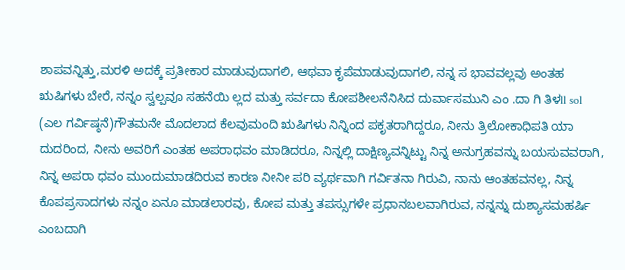ಶಾಪವನ್ನಿತ್ತು,ಮರಳಿ ಅದಕ್ಕೆ ಪ್ರತೀಕಾರ ಮಾಡುವುದಾಗಲಿ, ಆಥವಾ ಕೃಪೆಮಾಡುವುದಾಗಲಿ, ನನ್ನ ಸ ಭಾವವಲ್ಲವು ಅಂತಹ ಋಷಿಗಳು ಬೇರೆ, ನನ್ನಂ ಸ್ವಲ್ಪವೂ ಸಹನೆಯಿ ಲ್ಲದ ಮತ್ತು ಸರ್ವದಾ ಕೋಪಶೀಲನೆನಿಸಿದ ದುರ್ವಾಸಮುನಿ ಎಂ .ದಾ ಗಿ ತಿಳll sol (ಎಲ ಗರ್ವಿಷ್ಠನೆ)ಗೌತಮನೇ ಮೊದಲಾದ ಕೆಲವುಮಂದಿ ಋಷಿಗಳು ನಿನ್ನಿಂದ ಪಕೃತರಾಗಿದ್ದರೂ, ನೀನು ತ್ರಿಲೋಕಾಧಿಪತಿ ಯಾ ದುದರಿಂದ, ನೀನು ಅವರಿಗೆ ಎಂತಹ ಅಪರಾಧವಂ ಮಾಡಿದರೂ, ನಿನ್ನಲ್ಲಿ ದಾಕ್ಷಿಣ್ಯವನ್ನಿಟ್ಟು ನಿನ್ನ ಅನುಗ್ರಹವನ್ನು ಬಯಸುವವರಾಗಿ, ನಿನ್ನ ಅಪರಾ ಧವಂ ಮುಂದುಮಾಡದಿರುವ ಕಾರಣ ನೀನೀ ಪರಿ ವ್ಯರ್ಥವಾಗಿ ಗರ್ವಿತನಾ ಗಿರುವಿ, ನಾನು ಆಂತಹವನಲ್ಲ, ನಿನ್ನ ಕೊಪಪ್ರಸಾದಗಳು ನನ್ನಂ ಏನೂ ಮಾಡಲಾರವು, ಕೋಪ ಮತ್ತು ತಪಸ್ಸುಗಳೇ ಪ್ರಧಾನಬಲವಾಗಿರುವ, ನನ್ನನ್ನು ದುಶ್ಯಾಸಮಹರ್ಷಿ ಎಂಬದಾಗಿ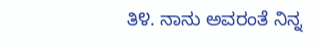ತಿ೪. ನಾನು ಅವರಂತೆ ನಿನ್ನ